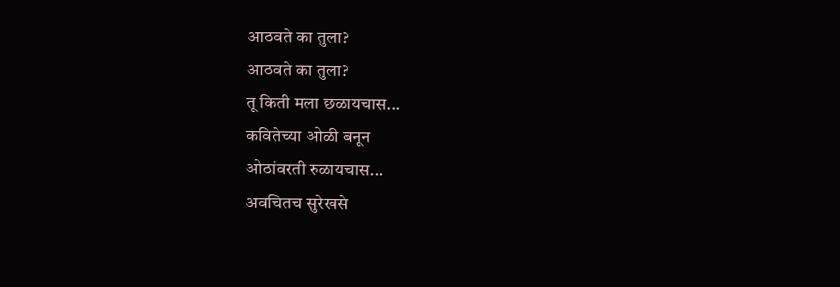आठवते का तुला?
आठवते का तुला?
तू किती मला छळायचास...
कवितेच्या ओळी बनून
ओठांवरती रुळायचास...
अवचितच सुरेखसे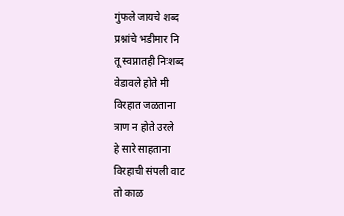गुंफले जायचे शब्द
प्रश्नांचे भडीमार नि
तू स्वप्नातही निःशब्द
वेडावले होते मी
विरहात जळताना
त्राण न होते उरले
हे सारे साहताना
विरहाची संपली वाट
तो काळ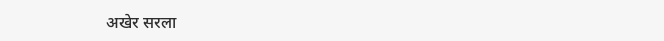अखेर सरला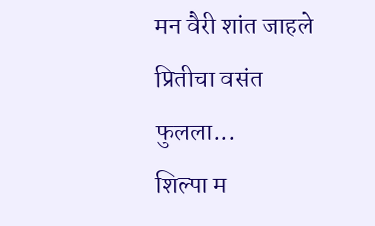मन वैरी शांत जाहले
प्रितीचा वसंत फुलला...
शिल्पा म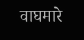वाघमारे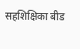सहशिक्षिका बीड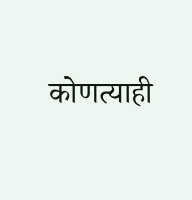कोणत्याही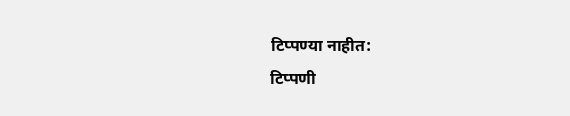टिप्पण्या नाहीत:
टिप्पणी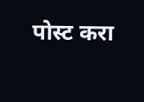पोस्ट करा